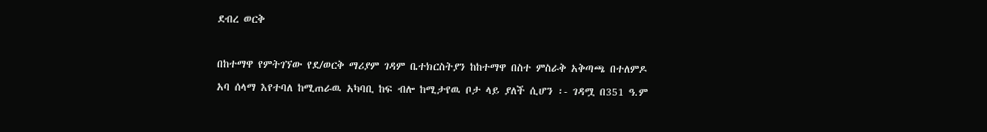ደብረ ወርቅ

በከተማዋ የምትገኘው የደ/ወርቅ ማሪያም ገዳም ቤተክርስትያን ከከተማዋ በስተ ምስራቅ አቅጣጫ በተለምዶ አባ ሰላማ እየተባለ ከሚጠራዉ አካባቢ ከፍ ብሎ ከሚታየዉ ቦታ ላይ ያለች ሲሆን ፡- ገዳሟ በ351 ዓ.ም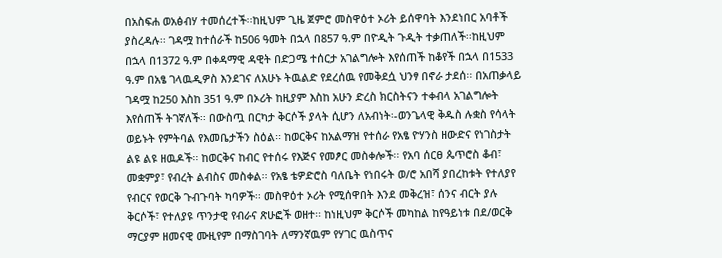በአስፍሐ ወአፅብሃ ተመሰረተች፡፡ከዚህም ጊዜ ጀምሮ መስዋዕተ ኦሪት ይሰዋባት እንደነበር አባቶች ያስረዳሉ፡፡ ገዳሟ ከተሰራች ከ506 ዓመት በኋላ በ857 ዓ.ም በዮዲት ጉዲት ተቃጠለች፡፡ከዚህም በኋላ በ1372 ዓ.ም በቀዳማዊ ዳዊት በድጋሜ ተሰርታ አገልግሎት እየሰጠች ከቆየች በኋላ በ1533 ዓ.ም በአፄ ገላዉዲዎስ እንደገና ለአሁኑ ትዉልድ የደረሰዉ የመቅደሷ ህንፃ በኖራ ታደሰ፡፡ በአጠቃላይ ገዳሟ ከ250 እስከ 351 ዓ.ም በኦሪት ከዚያም እስከ አሁን ድረስ ክርስትናን ተቀብላ አገልግሎት እየሰጠች ትገኛለች፡፡ በውስጧ በርካታ ቅርሶች ያላት ሲሆን ለአብነት፡-ወንጌላዊ ቅዱስ ሉቋስ የሳላት ወይኑት የምትባል የእመቤታችን ስዕል፡፡ ከወርቅና ከአልማዝ የተሰራ የአፄ ዮሃንስ ዘውድና የነገስታት ልዩ ልዩ ዘዉዶች፡፡ ከወርቅና ከብር የተሰሩ የእጅና የመፆር መስቀሎች፡፡ የአባ ሰርፀ ጴጥሮስ ቆብ፣ መቋምያ፣ የብረት ልብስና መስቀል፡፡ የአፄ ቴዎድሮስ ባለቤት የነበሩት ወ/ሮ አበሻ ያበረከቱት የተለያየ የብርና የወርቅ ጉብጉባት ካባዎች፡፡ መስዋዕተ ኦሪት የሚሰዋበት እንደ መቅረዝ፣ ሰንና ብርት ያሉ ቅርሶች፣ የተለያዩ ጥንታዊ የብራና ጽሁፎች ወዘተ፡፡ ከነዚህም ቅርሶች መካከል ከየዓይነቱ በደ/ወርቅ ማርያም ዘመናዊ ሙዚየም በማስገባት ለማንኛዉም የሃገር ዉስጥና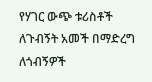የሃገር ውጭ ቱሪስቶች ለጉብኝት አመች በማድረግ ለጎብኝዎች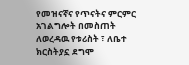የመዝናኛና የጥናትና ምርምር አገልግሎት በመስጠት ለወረዳዉ የቱሪስት ፣ ለቤተ ክርስትያኗ ደግሞ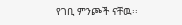የገቢ ምንጮች ናቸዉ፡፡